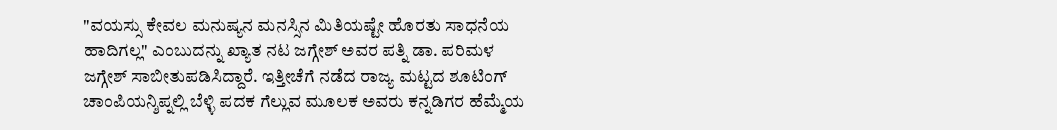"ವಯಸ್ಸು ಕೇವಲ ಮನುಷ್ಯನ ಮನಸ್ಸಿನ ಮಿತಿಯಷ್ಟೇ ಹೊರತು ಸಾಧನೆಯ ಹಾದಿಗಲ್ಲ" ಎಂಬುದನ್ನು ಖ್ಯಾತ ನಟ ಜಗ್ಗೇಶ್ ಅವರ ಪತ್ನಿ ಡಾ. ಪರಿಮಳ ಜಗ್ಗೇಶ್ ಸಾಬೀತುಪಡಿಸಿದ್ದಾರೆ. ಇತ್ತೀಚೆಗೆ ನಡೆದ ರಾಜ್ಯ ಮಟ್ಟದ ಶೂಟಿಂಗ್ ಚಾಂಪಿಯನ್ಶಿಪ್ನಲ್ಲಿ ಬೆಳ್ಳಿ ಪದಕ ಗೆಲ್ಲುವ ಮೂಲಕ ಅವರು ಕನ್ನಡಿಗರ ಹೆಮ್ಮೆಯ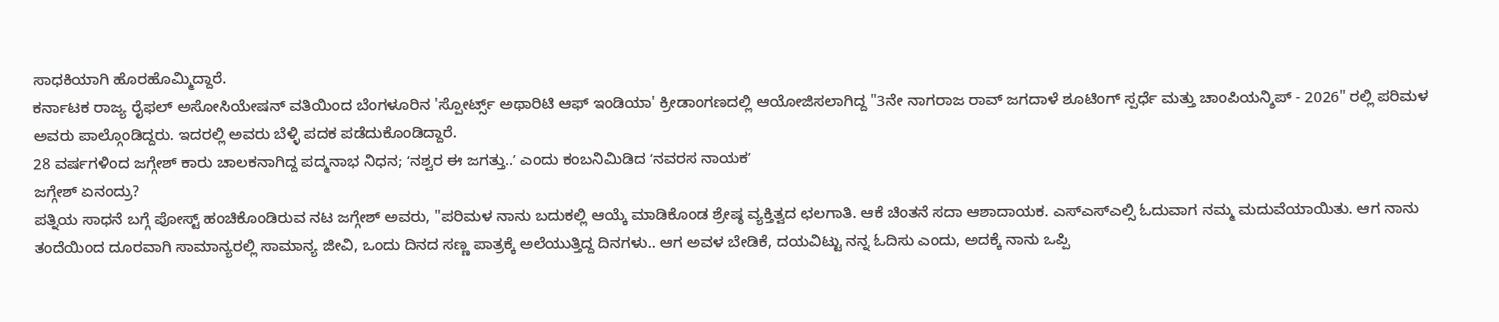ಸಾಧಕಿಯಾಗಿ ಹೊರಹೊಮ್ಮಿದ್ದಾರೆ.
ಕರ್ನಾಟಕ ರಾಜ್ಯ ರೈಫಲ್ ಅಸೋಸಿಯೇಷನ್ ವತಿಯಿಂದ ಬೆಂಗಳೂರಿನ 'ಸ್ಪೋರ್ಟ್ಸ್ ಅಥಾರಿಟಿ ಆಫ್ ಇಂಡಿಯಾ' ಕ್ರೀಡಾಂಗಣದಲ್ಲಿ ಆಯೋಜಿಸಲಾಗಿದ್ದ "3ನೇ ನಾಗರಾಜ ರಾವ್ ಜಗದಾಳೆ ಶೂಟಿಂಗ್ ಸ್ಪರ್ಧೆ ಮತ್ತು ಚಾಂಪಿಯನ್ಶಿಪ್ - 2026" ರಲ್ಲಿ ಪರಿಮಳ ಅವರು ಪಾಲ್ಗೊಂಡಿದ್ದರು. ಇದರಲ್ಲಿ ಅವರು ಬೆಳ್ಳಿ ಪದಕ ಪಡೆದುಕೊಂಡಿದ್ದಾರೆ.
28 ವರ್ಷಗಳಿಂದ ಜಗ್ಗೇಶ್ ಕಾರು ಚಾಲಕನಾಗಿದ್ದ ಪದ್ಮನಾಭ ನಿಧನ; ʻನಶ್ವರ ಈ ಜಗತ್ತು..ʼ ಎಂದು ಕಂಬನಿಮಿಡಿದ ʻನವರಸ ನಾಯಕʼ
ಜಗ್ಗೇಶ್ ಏನಂದ್ರು?
ಪತ್ನಿಯ ಸಾಧನೆ ಬಗ್ಗೆ ಪೋಸ್ಟ್ ಹಂಚಿಕೊಂಡಿರುವ ನಟ ಜಗ್ಗೇಶ್ ಅವರು, "ಪರಿಮಳ ನಾನು ಬದುಕಲ್ಲಿ ಆಯ್ಕೆ ಮಾಡಿಕೊಂಡ ಶ್ರೇಷ್ಠ ವ್ಯಕ್ತಿತ್ವದ ಛಲಗಾತಿ. ಆಕೆ ಚಿಂತನೆ ಸದಾ ಆಶಾದಾಯಕ. ಎಸ್ಎಸ್ಎಲ್ಸಿ ಓದುವಾಗ ನಮ್ಮ ಮದುವೆಯಾಯಿತು. ಆಗ ನಾನು ತಂದೆಯಿಂದ ದೂರವಾಗಿ ಸಾಮಾನ್ಯರಲ್ಲಿ ಸಾಮಾನ್ಯ ಜೀವಿ, ಒಂದು ದಿನದ ಸಣ್ಣ ಪಾತ್ರಕ್ಕೆ ಅಲೆಯುತ್ತಿದ್ದ ದಿನಗಳು.. ಆಗ ಅವಳ ಬೇಡಿಕೆ, ದಯವಿಟ್ಟು ನನ್ನ ಓದಿಸು ಎಂದು, ಅದಕ್ಕೆ ನಾನು ಒಪ್ಪಿ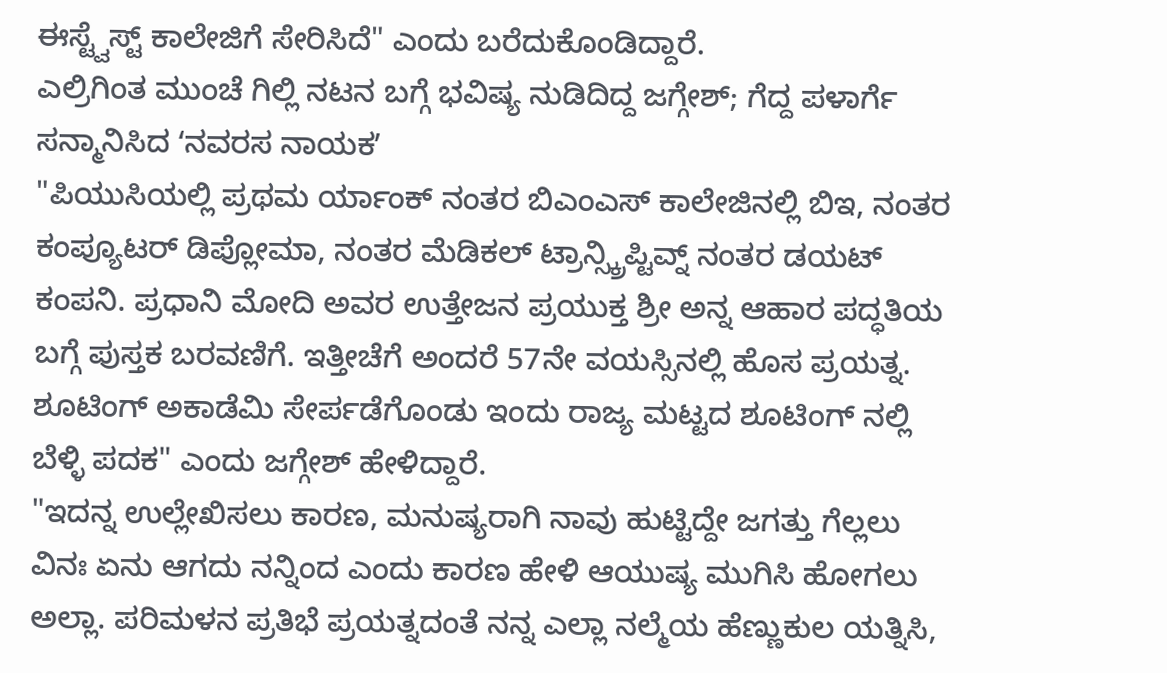ಈಸ್ಟ್ವೆಸ್ಟ್ ಕಾಲೇಜಿಗೆ ಸೇರಿಸಿದೆ" ಎಂದು ಬರೆದುಕೊಂಡಿದ್ದಾರೆ.
ಎಲ್ರಿಗಿಂತ ಮುಂಚೆ ಗಿಲ್ಲಿ ನಟನ ಬಗ್ಗೆ ಭವಿಷ್ಯ ನುಡಿದಿದ್ದ ಜಗ್ಗೇಶ್; ಗೆದ್ದ ಪಳಾರ್ಗೆ ಸನ್ಮಾನಿಸಿದ ʻನವರಸ ನಾಯಕʼ
"ಪಿಯುಸಿಯಲ್ಲಿ ಪ್ರಥಮ ರ್ಯಾಂಕ್ ನಂತರ ಬಿಎಂಎಸ್ ಕಾಲೇಜಿನಲ್ಲಿ ಬಿಇ, ನಂತರ ಕಂಪ್ಯೂಟರ್ ಡಿಪ್ಲೋಮಾ, ನಂತರ ಮೆಡಿಕಲ್ ಟ್ರಾನ್ಸ್ಕ್ರಿಪ್ಟಿವ್ನ್ ನಂತರ ಡಯಟ್ ಕಂಪನಿ. ಪ್ರಧಾನಿ ಮೋದಿ ಅವರ ಉತ್ತೇಜನ ಪ್ರಯುಕ್ತ ಶ್ರೀ ಅನ್ನ ಆಹಾರ ಪದ್ಧತಿಯ ಬಗ್ಗೆ ಪುಸ್ತಕ ಬರವಣಿಗೆ. ಇತ್ತೀಚೆಗೆ ಅಂದರೆ 57ನೇ ವಯಸ್ಸಿನಲ್ಲಿ ಹೊಸ ಪ್ರಯತ್ನ. ಶೂಟಿಂಗ್ ಅಕಾಡೆಮಿ ಸೇರ್ಪಡೆಗೊಂಡು ಇಂದು ರಾಜ್ಯ ಮಟ್ಟದ ಶೂಟಿಂಗ್ ನಲ್ಲಿ ಬೆಳ್ಳಿ ಪದಕ" ಎಂದು ಜಗ್ಗೇಶ್ ಹೇಳಿದ್ದಾರೆ.
"ಇದನ್ನ ಉಲ್ಲೇಖಿಸಲು ಕಾರಣ, ಮನುಷ್ಯರಾಗಿ ನಾವು ಹುಟ್ಟಿದ್ದೇ ಜಗತ್ತು ಗೆಲ್ಲಲು ವಿನಃ ಏನು ಆಗದು ನನ್ನಿಂದ ಎಂದು ಕಾರಣ ಹೇಳಿ ಆಯುಷ್ಯ ಮುಗಿಸಿ ಹೋಗಲು ಅಲ್ಲಾ. ಪರಿಮಳನ ಪ್ರತಿಭೆ ಪ್ರಯತ್ನದಂತೆ ನನ್ನ ಎಲ್ಲಾ ನಲ್ಮೆಯ ಹೆಣ್ಣುಕುಲ ಯತ್ನಿಸಿ,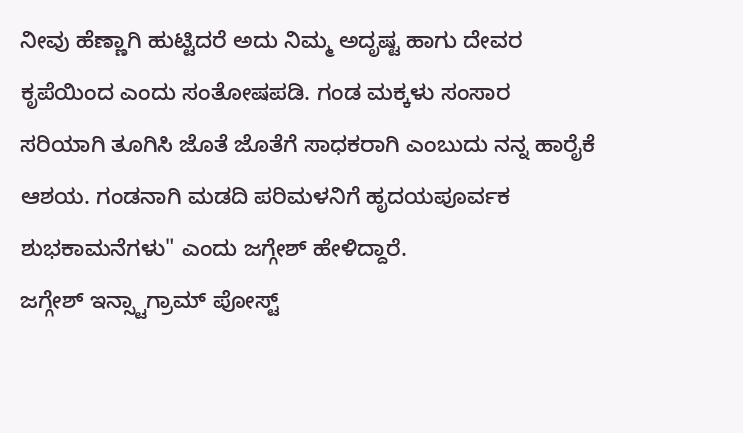ನೀವು ಹೆಣ್ಣಾಗಿ ಹುಟ್ಟಿದರೆ ಅದು ನಿಮ್ಮ ಅದೃಷ್ಟ ಹಾಗು ದೇವರ ಕೃಪೆಯಿಂದ ಎಂದು ಸಂತೋಷಪಡಿ. ಗಂಡ ಮಕ್ಕಳು ಸಂಸಾರ ಸರಿಯಾಗಿ ತೂಗಿಸಿ ಜೊತೆ ಜೊತೆಗೆ ಸಾಧಕರಾಗಿ ಎಂಬುದು ನನ್ನ ಹಾರೈಕೆ ಆಶಯ. ಗಂಡನಾಗಿ ಮಡದಿ ಪರಿಮಳನಿಗೆ ಹೃದಯಪೂರ್ವಕ ಶುಭಕಾಮನೆಗಳು" ಎಂದು ಜಗ್ಗೇಶ್ ಹೇಳಿದ್ದಾರೆ.
ಜಗ್ಗೇಶ್ ಇನ್ಸ್ಟಾಗ್ರಾಮ್ ಪೋಸ್ಟ್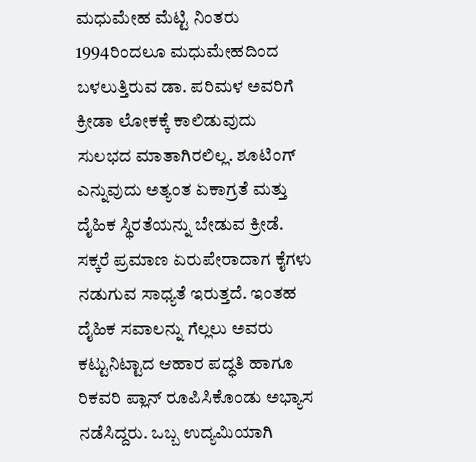ಮಧುಮೇಹ ಮೆಟ್ಟಿ ನಿಂತರು
1994ರಿಂದಲೂ ಮಧುಮೇಹದಿಂದ ಬಳಲುತ್ತಿರುವ ಡಾ. ಪರಿಮಳ ಅವರಿಗೆ ಕ್ರೀಡಾ ಲೋಕಕ್ಕೆ ಕಾಲಿಡುವುದು ಸುಲಭದ ಮಾತಾಗಿರಲಿಲ್ಲ. ಶೂಟಿಂಗ್ ಎನ್ನುವುದು ಅತ್ಯಂತ ಏಕಾಗ್ರತೆ ಮತ್ತು ದೈಹಿಕ ಸ್ಥಿರತೆಯನ್ನು ಬೇಡುವ ಕ್ರೀಡೆ. ಸಕ್ಕರೆ ಪ್ರಮಾಣ ಏರುಪೇರಾದಾಗ ಕೈಗಳು ನಡುಗುವ ಸಾಧ್ಯತೆ ಇರುತ್ತದೆ. ಇಂತಹ ದೈಹಿಕ ಸವಾಲನ್ನು ಗೆಲ್ಲಲು ಅವರು ಕಟ್ಟುನಿಟ್ಟಾದ ಆಹಾರ ಪದ್ಧತಿ ಹಾಗೂ ರಿಕವರಿ ಪ್ಲಾನ್ ರೂಪಿಸಿಕೊಂಡು ಅಭ್ಯಾಸ ನಡೆಸಿದ್ದರು. ಒಬ್ಬ ಉದ್ಯಮಿಯಾಗಿ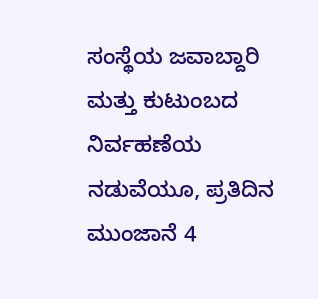ಸಂಸ್ಥೆಯ ಜವಾಬ್ದಾರಿ ಮತ್ತು ಕುಟುಂಬದ ನಿರ್ವಹಣೆಯ ನಡುವೆಯೂ, ಪ್ರತಿದಿನ ಮುಂಜಾನೆ 4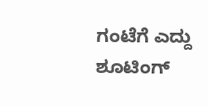ಗಂಟೆಗೆ ಎದ್ದು ಶೂಟಿಂಗ್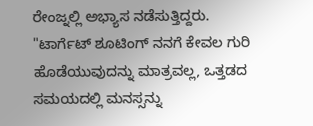ರೇಂಜ್ನಲ್ಲಿ ಅಭ್ಯಾಸ ನಡೆಸುತ್ತಿದ್ದರು.
"ಟಾರ್ಗೆಟ್ ಶೂಟಿಂಗ್ ನನಗೆ ಕೇವಲ ಗುರಿ ಹೊಡೆಯುವುದನ್ನು ಮಾತ್ರವಲ್ಲ, ಒತ್ತಡದ ಸಮಯದಲ್ಲಿ ಮನಸ್ಸನ್ನು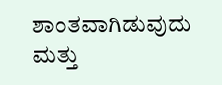ಶಾಂತವಾಗಿಡುವುದು ಮತ್ತು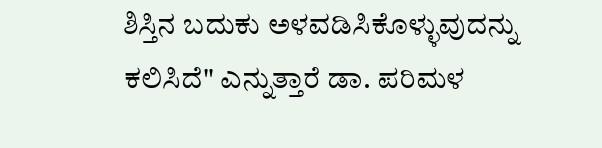ಶಿಸ್ತಿನ ಬದುಕು ಅಳವಡಿಸಿಕೊಳ್ಳುವುದನ್ನು ಕಲಿಸಿದೆ" ಎನ್ನುತ್ತಾರೆ ಡಾ. ಪರಿಮಳ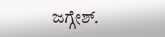ಜಗ್ಗೇಶ್.